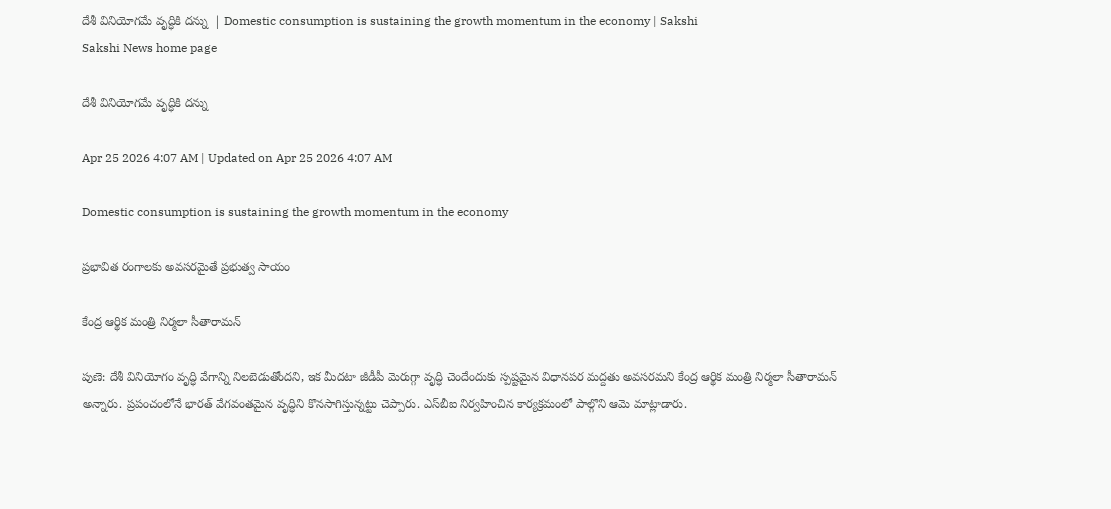దేశీ వినియోగమే వృద్ధికి దన్ను  | Domestic consumption is sustaining the growth momentum in the economy | Sakshi
Sakshi News home page

దేశీ వినియోగమే వృద్ధికి దన్ను

Apr 25 2026 4:07 AM | Updated on Apr 25 2026 4:07 AM

Domestic consumption is sustaining the growth momentum in the economy

ప్రభావిత రంగాలకు అవసరమైతే ప్రభుత్వ సాయం

కేంద్ర ఆర్థిక మంత్రి నిర్మలా సీతారామన్‌

పుణె: దేశీ వినియోగం వృద్ధి వేగాన్ని నిలబెడుతోందని, ఇక మీదటా జీడీపీ మెరుగ్గా వృద్ధి చెందేందుకు స్పష్టమైన విధానపర మద్దతు అవసరమని కేంద్ర ఆర్థిక మంత్రి నిర్మలా సీతారామన్‌ అన్నారు. ప్రపంచంలోనే భారత్‌ వేగవంతమైన వృద్ధిని కొనసాగిస్తున్నట్టు చెప్పారు. ఎస్‌బీఐ నిర్వహించిన కార్యక్రమంలో పాల్గొని ఆమె మాట్లాడారు.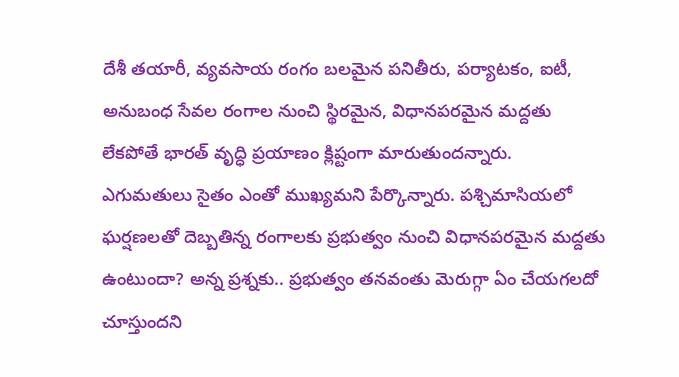దేశీ తయారీ, వ్యవసాయ రంగం బలమైన పనితీరు, పర్యాటకం, ఐటీ, అనుబంధ సేవల రంగాల నుంచి స్థిరమైన, విధానపరమైన మద్దతు లేకపోతే భారత్‌ వృద్ధి ప్రయాణం క్లిష్టంగా మారుతుందన్నారు. ఎగుమతులు సైతం ఎంతో ముఖ్యమని పేర్కొన్నారు. పశ్చిమాసియలో ఘర్షణలతో దెబ్బతిన్న రంగాలకు ప్రభుత్వం నుంచి విధానపరమైన మద్దతు ఉంటుందా? అన్న ప్రశ్నకు.. ప్రభుత్వం తనవంతు మెరుగ్గా ఏం చేయగలదో చూస్తుందని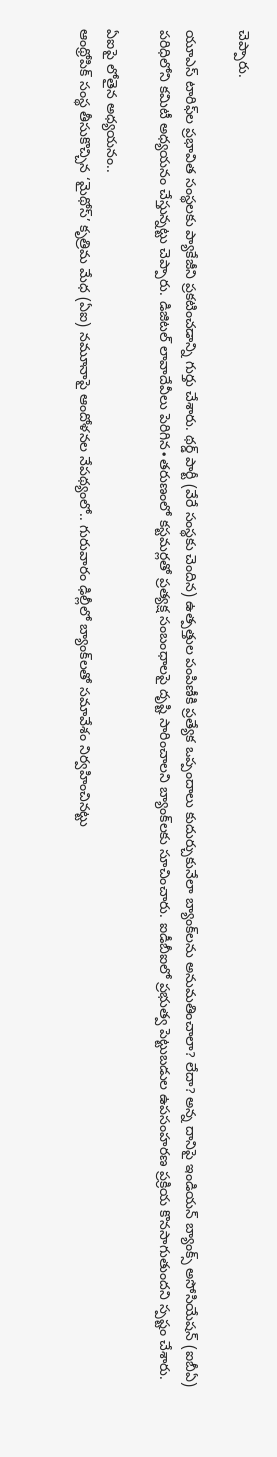చెప్పారు.

యూఎస్‌ టారిఫ్‌ల ప్రభావిత సంస్థలకు ప్యాకేజీని ప్రకటించడాన్ని గుర్తు చేశారు. థర్డ్‌ పార్టీ (వేరే సంస్థకు చెందిన) ఉత్పత్తుల పంపిణీకి ప్రత్యేక ఒప్పందాలు కుదుర్చుకునేలా బ్యాంక్‌లను అనుమతించాలా? లేదా? అన్న దానిపై ఇండియన్‌ బ్యాంక్స్‌ అసోసియేషన్‌ (ఐబీఏ) పరిధిలోని కమిటీ అధ్యయనం చేస్తున్నట్టు చెప్పారు. డిజిటల్‌ లావాదేవీలు పెరిగిన∙తరుణంలో కస్టమర్లతో ప్రత్యక్ష సంబంధాలపై దృష్టి సారించాలని బ్యాంక్‌లకు సూచించారు. ఐడీబీఐలో ప్రభుత్వ పెట్టుబడుల ఉపసంహరణ ప్రక్రియ కొనసాగుతుందని స్పష్టం చేశారు.

ఏఐపై లోతైన అధ్యయనం..
ఆంథ్రోపిక్‌ సంస్థ తీసుకొచ్చిన ‘మైథోస్‌’ కృత్రిమ మేధ (ఏఐ) నమూనాపై ఆందోళనల నేపథ్యంలో.. గురువారం ఢిల్లీలో బ్యాంక్‌లతో సమావేశం నిర్వహించినట్టు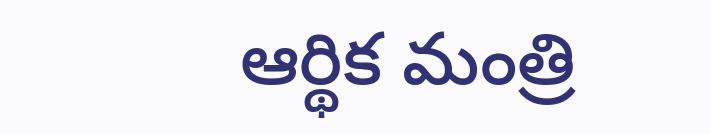ఆర్థిక మంత్రి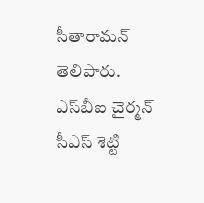సీతారామన్‌ తెలిపారు. ఎస్‌బీఐ చైర్మన్‌ సీఎస్‌ శెట్టి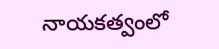నాయకత్వంలో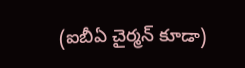(ఐబీఏ చైర్మన్‌ కూడా)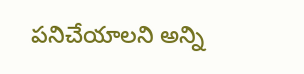పనిచేయాలని అన్ని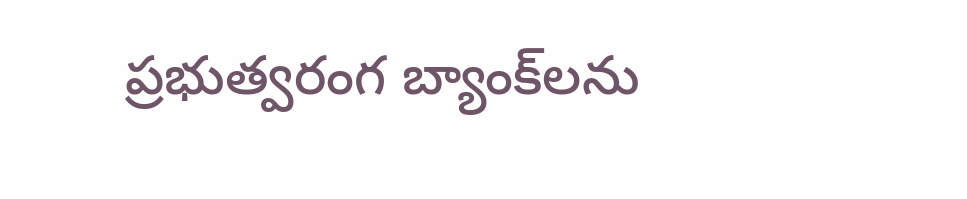ప్రభుత్వరంగ బ్యాంక్‌లను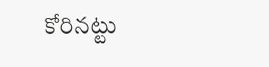కోరినట్టు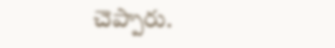చెప్పారు.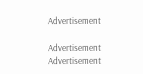Advertisement

Advertisement
Advertisement